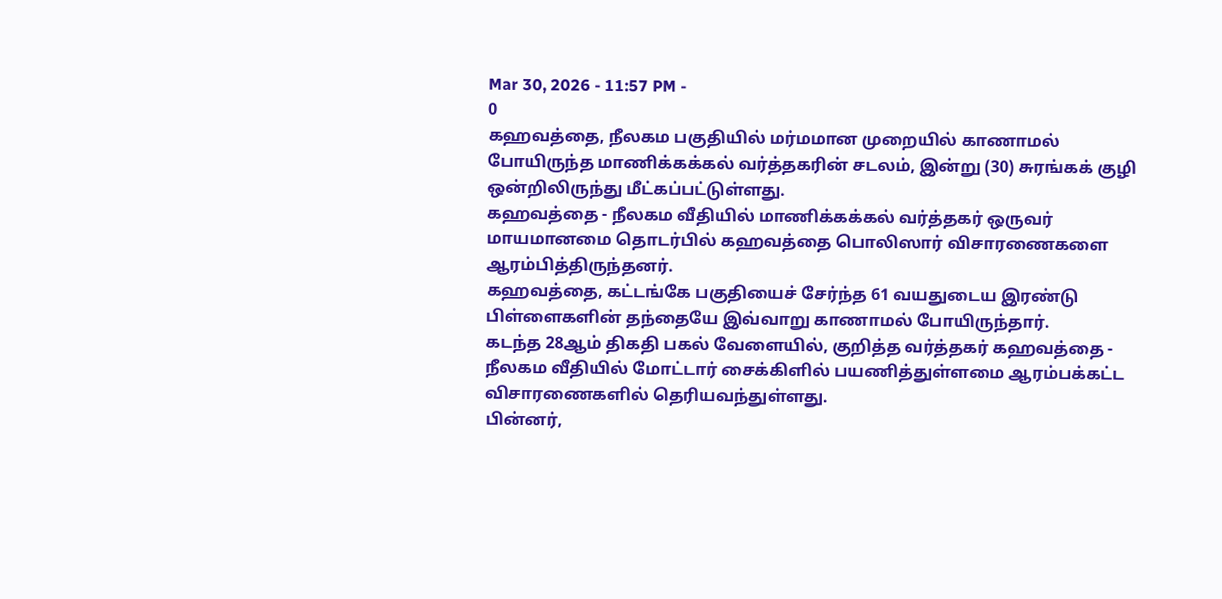Mar 30, 2026 - 11:57 PM -
0
கஹவத்தை, நீலகம பகுதியில் மர்மமான முறையில் காணாமல் போயிருந்த மாணிக்கக்கல் வர்த்தகரின் சடலம், இன்று (30) சுரங்கக் குழி ஒன்றிலிருந்து மீட்கப்பட்டுள்ளது.
கஹவத்தை - நீலகம வீதியில் மாணிக்கக்கல் வர்த்தகர் ஒருவர் மாயமானமை தொடர்பில் கஹவத்தை பொலிஸார் விசாரணைகளை ஆரம்பித்திருந்தனர்.
கஹவத்தை, கட்டங்கே பகுதியைச் சேர்ந்த 61 வயதுடைய இரண்டு பிள்ளைகளின் தந்தையே இவ்வாறு காணாமல் போயிருந்தார்.
கடந்த 28ஆம் திகதி பகல் வேளையில், குறித்த வர்த்தகர் கஹவத்தை - நீலகம வீதியில் மோட்டார் சைக்கிளில் பயணித்துள்ளமை ஆரம்பக்கட்ட விசாரணைகளில் தெரியவந்துள்ளது.
பின்னர்,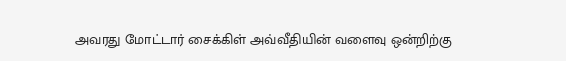அவரது மோட்டார் சைக்கிள் அவ்வீதியின் வளைவு ஒன்றிற்கு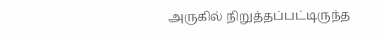அருகில் நிறுத்தப்பட்டிருந்த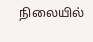நிலையில்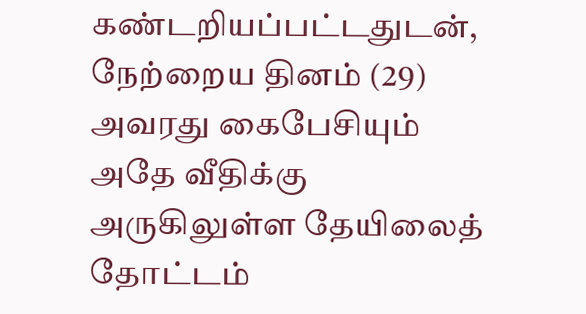கண்டறியப்பட்டதுடன், நேற்றைய தினம் (29) அவரது கைபேசியும் அதே வீதிக்கு அருகிலுள்ள தேயிலைத் தோட்டம்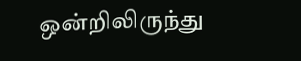ஒன்றிலிருந்து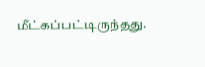மீட்கப்பட்டிருந்தது.